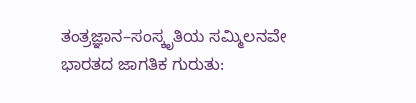ತಂತ್ರಜ್ಞಾನ–ಸಂಸ್ಕೃತಿಯ ಸಮ್ಮಿಲನವೇ ಭಾರತದ ಜಾಗತಿಕ ಗುರುತು: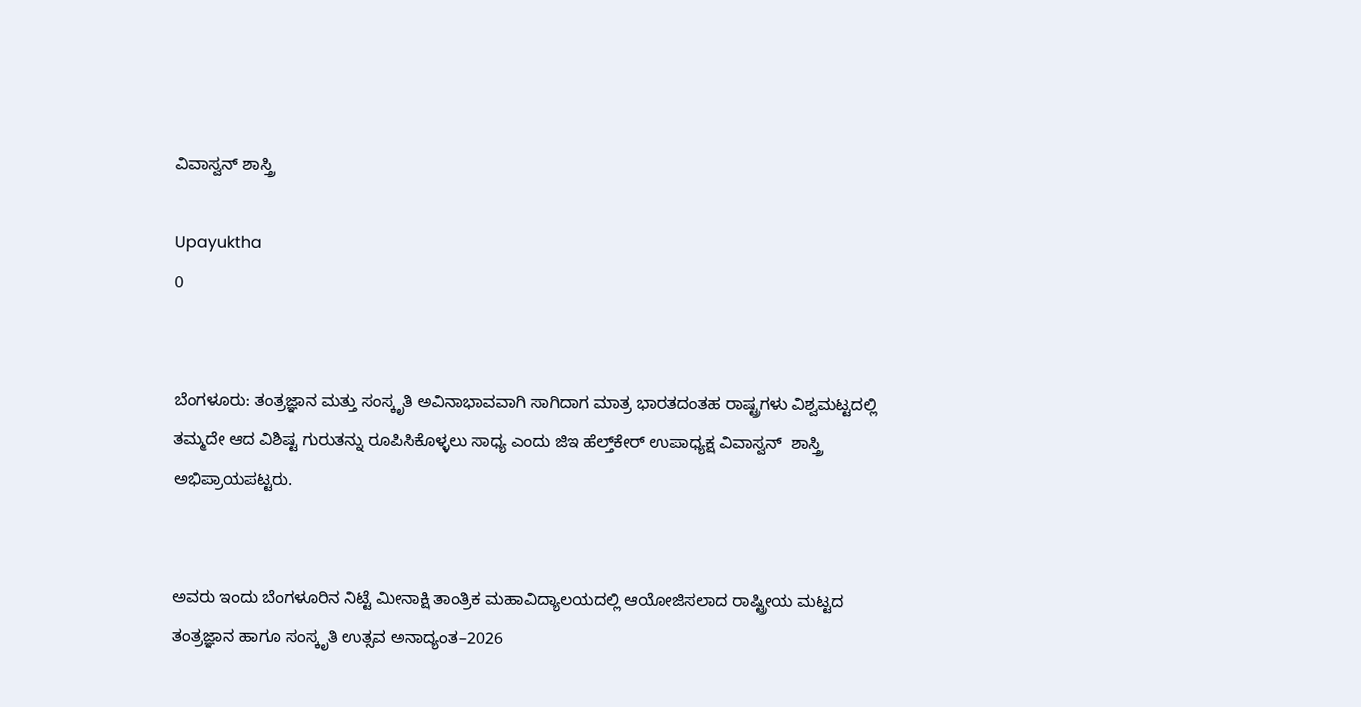ವಿವಾಸ್ವನ್ ಶಾಸ್ತ್ರಿ

Upayuktha
0


ಬೆಂಗಳೂರು: ತಂತ್ರಜ್ಞಾನ ಮತ್ತು ಸಂಸ್ಕೃತಿ ಅವಿನಾಭಾವವಾಗಿ ಸಾಗಿದಾಗ ಮಾತ್ರ ಭಾರತದಂತಹ ರಾಷ್ಟ್ರಗಳು ವಿಶ್ವಮಟ್ಟದಲ್ಲಿ ತಮ್ಮದೇ ಆದ ವಿಶಿಷ್ಟ ಗುರುತನ್ನು ರೂಪಿಸಿಕೊಳ್ಳಲು ಸಾಧ್ಯ ಎಂದು ಜಿಇ ಹೆಲ್ತ್‌ಕೇರ್ ಉಪಾಧ್ಯಕ್ಷ ವಿವಾಸ್ವನ್  ಶಾಸ್ತ್ರಿ ಅಭಿಪ್ರಾಯಪಟ್ಟರು.


ಅವರು ಇಂದು ಬೆಂಗಳೂರಿನ ನಿಟ್ಟೆ ಮೀನಾಕ್ಷಿ ತಾಂತ್ರಿಕ ಮಹಾವಿದ್ಯಾಲಯದಲ್ಲಿ ಆಯೋಜಿಸಲಾದ ರಾಷ್ಟ್ರೀಯ ಮಟ್ಟದ ತಂತ್ರಜ್ಞಾನ ಹಾಗೂ ಸಂಸ್ಕೃತಿ ಉತ್ಸವ ಅನಾದ್ಯಂತ–2026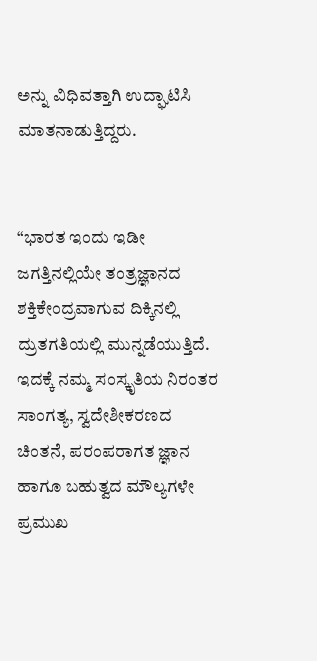ಅನ್ನು ವಿಧಿವತ್ತಾಗಿ ಉದ್ಘಾಟಿಸಿ ಮಾತನಾಡುತ್ತಿದ್ದರು.


“ಭಾರತ ಇಂದು ಇಡೀ ಜಗತ್ತಿನಲ್ಲಿಯೇ ತಂತ್ರಜ್ಞಾನದ ಶಕ್ತಿಕೇಂದ್ರವಾಗುವ ದಿಕ್ಕಿನಲ್ಲಿ ದ್ರುತಗತಿಯಲ್ಲಿ ಮುನ್ನಡೆಯುತ್ತಿದೆ. ಇದಕ್ಕೆ ನಮ್ಮ ಸಂಸ್ಕೃತಿಯ ನಿರಂತರ ಸಾಂಗತ್ಯ, ಸ್ವದೇಶೀಕರಣದ ಚಿಂತನೆ, ಪರಂಪರಾಗತ ಜ್ಞಾನ ಹಾಗೂ ಬಹುತ್ವದ ಮೌಲ್ಯಗಳೇ ಪ್ರಮುಖ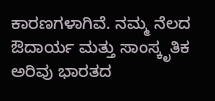ಕಾರಣಗಳಾಗಿವೆ. ನಮ್ಮ ನೆಲದ ಔದಾರ್ಯ ಮತ್ತು ಸಾಂಸ್ಕೃತಿಕ ಅರಿವು ಭಾರತದ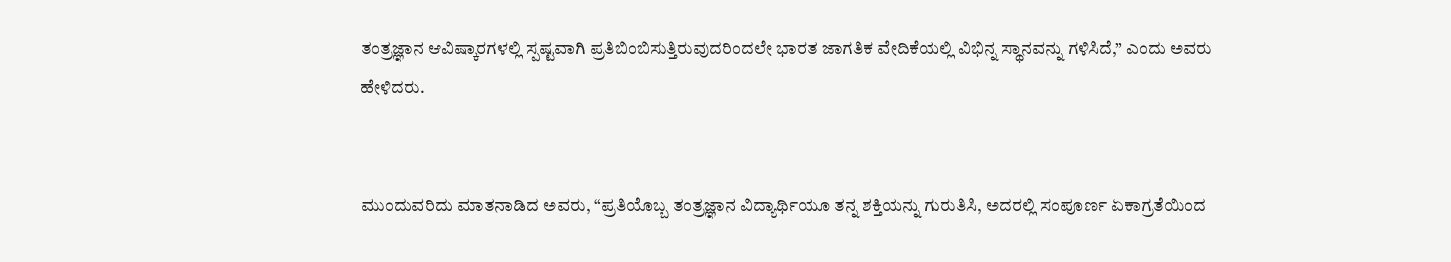ತಂತ್ರಜ್ಞಾನ ಆವಿಷ್ಕಾರಗಳಲ್ಲಿ ಸ್ಪಷ್ಟವಾಗಿ ಪ್ರತಿಬಿಂಬಿಸುತ್ತಿರುವುದರಿಂದಲೇ ಭಾರತ ಜಾಗತಿಕ ವೇದಿಕೆಯಲ್ಲಿ ವಿಭಿನ್ನ ಸ್ಥಾನವನ್ನು ಗಳಿಸಿದೆ,” ಎಂದು ಅವರು ಹೇಳಿದರು.


ಮುಂದುವರಿದು ಮಾತನಾಡಿದ ಅವರು, “ಪ್ರತಿಯೊಬ್ಬ ತಂತ್ರಜ್ಞಾನ ವಿದ್ಯಾರ್ಥಿಯೂ ತನ್ನ ಶಕ್ತಿಯನ್ನು ಗುರುತಿಸಿ, ಅದರಲ್ಲಿ ಸಂಪೂರ್ಣ ಏಕಾಗ್ರತೆಯಿಂದ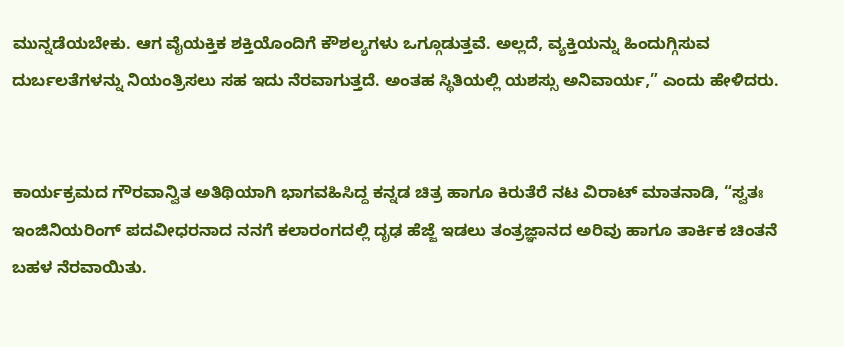ಮುನ್ನಡೆಯಬೇಕು. ಆಗ ವೈಯಕ್ತಿಕ ಶಕ್ತಿಯೊಂದಿಗೆ ಕೌಶಲ್ಯಗಳು ಒಗ್ಗೂಡುತ್ತವೆ. ಅಲ್ಲದೆ, ವ್ಯಕ್ತಿಯನ್ನು ಹಿಂದುಗ್ಗಿಸುವ ದುರ್ಬಲತೆಗಳನ್ನು ನಿಯಂತ್ರಿಸಲು ಸಹ ಇದು ನೆರವಾಗುತ್ತದೆ. ಅಂತಹ ಸ್ಥಿತಿಯಲ್ಲಿ ಯಶಸ್ಸು ಅನಿವಾರ್ಯ,” ಎಂದು ಹೇಳಿದರು.


ಕಾರ್ಯಕ್ರಮದ ಗೌರವಾನ್ವಿತ ಅತಿಥಿಯಾಗಿ ಭಾಗವಹಿಸಿದ್ದ ಕನ್ನಡ ಚಿತ್ರ ಹಾಗೂ ಕಿರುತೆರೆ ನಟ ವಿರಾಟ್ ಮಾತನಾಡಿ, “ಸ್ವತಃ ಇಂಜಿನಿಯರಿಂಗ್ ಪದವೀಧರನಾದ ನನಗೆ ಕಲಾರಂಗದಲ್ಲಿ ದೃಢ ಹೆಜ್ಜೆ ಇಡಲು ತಂತ್ರಜ್ಞಾನದ ಅರಿವು ಹಾಗೂ ತಾರ್ಕಿಕ ಚಿಂತನೆ ಬಹಳ ನೆರವಾಯಿತು.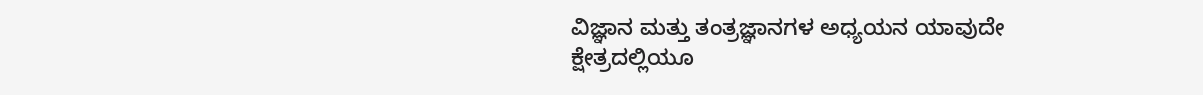ವಿಜ್ಞಾನ ಮತ್ತು ತಂತ್ರಜ್ಞಾನಗಳ ಅಧ್ಯಯನ ಯಾವುದೇ ಕ್ಷೇತ್ರದಲ್ಲಿಯೂ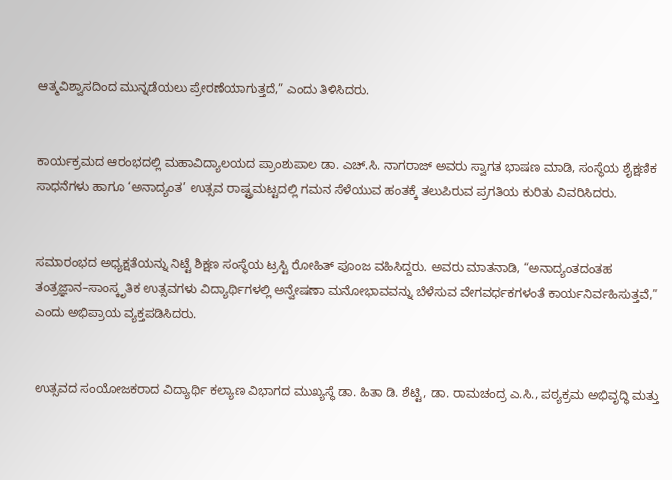ಆತ್ಮವಿಶ್ವಾಸದಿಂದ ಮುನ್ನಡೆಯಲು ಪ್ರೇರಣೆಯಾಗುತ್ತದೆ,” ಎಂದು ತಿಳಿಸಿದರು.


ಕಾರ್ಯಕ್ರಮದ ಆರಂಭದಲ್ಲಿ ಮಹಾವಿದ್ಯಾಲಯದ ಪ್ರಾಂಶುಪಾಲ ಡಾ. ಎಚ್.ಸಿ. ನಾಗರಾಜ್ ಅವರು ಸ್ವಾಗತ ಭಾಷಣ ಮಾಡಿ, ಸಂಸ್ಥೆಯ ಶೈಕ್ಷಣಿಕ ಸಾಧನೆಗಳು ಹಾಗೂ ‘ಅನಾದ್ಯಂತ’ ಉತ್ಸವ ರಾಷ್ಟ್ರಮಟ್ಟದಲ್ಲಿ ಗಮನ ಸೆಳೆಯುವ ಹಂತಕ್ಕೆ ತಲುಪಿರುವ ಪ್ರಗತಿಯ ಕುರಿತು ವಿವರಿಸಿದರು.


ಸಮಾರಂಭದ ಅಧ್ಯಕ್ಷತೆಯನ್ನು ನಿಟ್ಟೆ ಶಿಕ್ಷಣ ಸಂಸ್ಥೆಯ ಟ್ರಸ್ಟಿ ರೋಹಿತ್ ಪೂಂಜ ವಹಿಸಿದ್ದರು. ಅವರು ಮಾತನಾಡಿ, “ಅನಾದ್ಯಂತದಂತಹ ತಂತ್ರಜ್ಞಾನ–ಸಾಂಸ್ಕೃತಿಕ ಉತ್ಸವಗಳು ವಿದ್ಯಾರ್ಥಿಗಳಲ್ಲಿ ಅನ್ವೇಷಣಾ ಮನೋಭಾವವನ್ನು ಬೆಳೆಸುವ ವೇಗವರ್ಧಕಗಳಂತೆ ಕಾರ್ಯನಿರ್ವಹಿಸುತ್ತವೆ,” ಎಂದು ಅಭಿಪ್ರಾಯ ವ್ಯಕ್ತಪಡಿಸಿದರು.


ಉತ್ಸವದ ಸಂಯೋಜಕರಾದ ವಿದ್ಯಾರ್ಥಿ ಕಲ್ಯಾಣ ವಿಭಾಗದ ಮುಖ್ಯಸ್ಥೆ ಡಾ. ಹಿತಾ ಡಿ. ಶೆಟ್ಟಿ, ಡಾ. ರಾಮಚಂದ್ರ ಎ.ಸಿ., ಪಠ್ಯಕ್ರಮ ಅಭಿವೃದ್ಧಿ ಮತ್ತು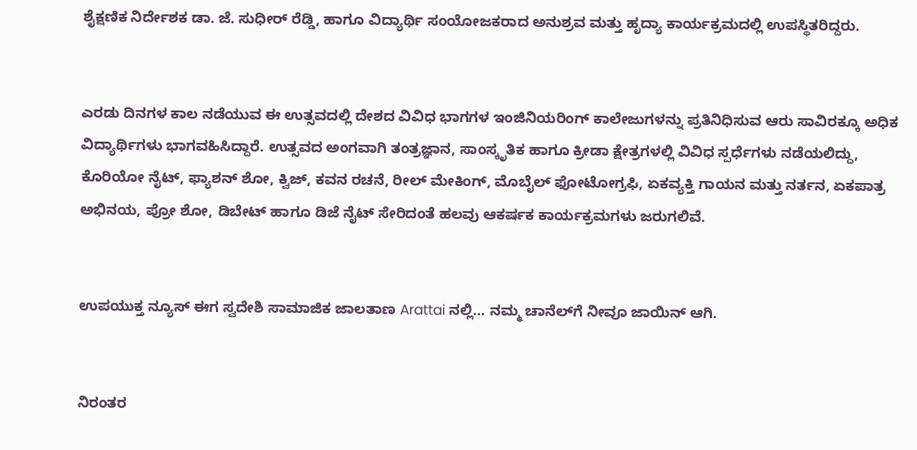ಶೈಕ್ಷಣಿಕ ನಿರ್ದೇಶಕ ಡಾ. ಜೆ. ಸುಧೀರ್ ರೆಡ್ಡಿ, ಹಾಗೂ ವಿದ್ಯಾರ್ಥಿ ಸಂಯೋಜಕರಾದ ಅನುಶ್ರವ ಮತ್ತು ಹೃದ್ಯಾ ಕಾರ್ಯಕ್ರಮದಲ್ಲಿ ಉಪಸ್ಥಿತರಿದ್ದರು.


ಎರಡು ದಿನಗಳ ಕಾಲ ನಡೆಯುವ ಈ ಉತ್ಸವದಲ್ಲಿ ದೇಶದ ವಿವಿಧ ಭಾಗಗಳ ಇಂಜಿನಿಯರಿಂಗ್ ಕಾಲೇಜುಗಳನ್ನು ಪ್ರತಿನಿಧಿಸುವ ಆರು ಸಾವಿರಕ್ಕೂ ಅಧಿಕ ವಿದ್ಯಾರ್ಥಿಗಳು ಭಾಗವಹಿಸಿದ್ದಾರೆ. ಉತ್ಸವದ ಅಂಗವಾಗಿ ತಂತ್ರಜ್ಞಾನ, ಸಾಂಸ್ಕೃತಿಕ ಹಾಗೂ ಕ್ರೀಡಾ ಕ್ಷೇತ್ರಗಳಲ್ಲಿ ವಿವಿಧ ಸ್ಪರ್ಧೆಗಳು ನಡೆಯಲಿದ್ದು, ಕೊರಿಯೋ ನೈಟ್, ಫ್ಯಾಶನ್ ಶೋ, ಕ್ವಿಜ್, ಕವನ ರಚನೆ, ರೀಲ್ ಮೇಕಿಂಗ್, ಮೊಬೈಲ್ ಫೋಟೋಗ್ರಫಿ, ಏಕವ್ಯಕ್ತಿ ಗಾಯನ ಮತ್ತು ನರ್ತನ, ಏಕಪಾತ್ರ ಅಭಿನಯ, ಪ್ರೋ ಶೋ, ಡಿಬೇಟ್ ಹಾಗೂ ಡಿಜೆ ನೈಟ್ ಸೇರಿದಂತೆ ಹಲವು ಆಕರ್ಷಕ ಕಾರ್ಯಕ್ರಮಗಳು ಜರುಗಲಿವೆ.


ಉಪಯುಕ್ತ ನ್ಯೂಸ್ ಈಗ ಸ್ವದೇಶಿ ಸಾಮಾಜಿಕ ಜಾಲತಾಣ Arattai ನಲ್ಲಿ... ನಮ್ಮ ಚಾನೆಲ್‌ಗೆ ನೀವೂ ಜಾಯಿನ್ ಆಗಿ.


ನಿರಂತರ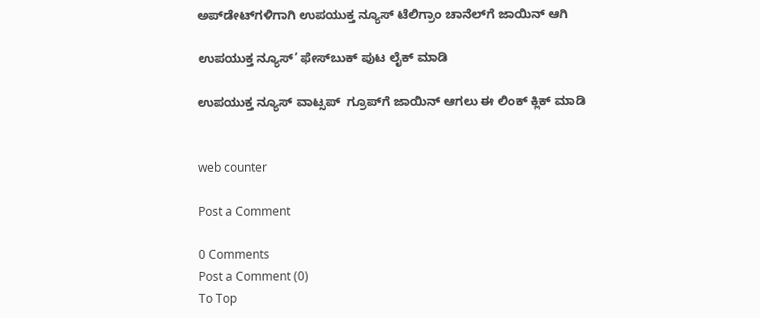ಅಪ್‌ಡೇಟ್‌ಗಳಿಗಾಗಿ ಉಪಯುಕ್ತ ನ್ಯೂಸ್‌ ಟೆಲಿಗ್ರಾಂ ಚಾನೆಲ್‌ಗೆ ಜಾಯಿನ್‌ ಆಗಿ

ಉಪಯುಕ್ತ ನ್ಯೂಸ್‌’ ಫೇಸ್‌ಬುಕ್ ಪುಟ ಲೈಕ್ ಮಾಡಿ

ಉಪಯುಕ್ತ ನ್ಯೂಸ್‌ ವಾಟ್ಸಪ್‌  ಗ್ರೂಪ್‌ಗೆ ಜಾಯಿನ್ ಆಗಲು ಈ ಲಿಂಕ್ ಕ್ಲಿಕ್ ಮಾಡಿ


web counter

Post a Comment

0 Comments
Post a Comment (0)
To Top